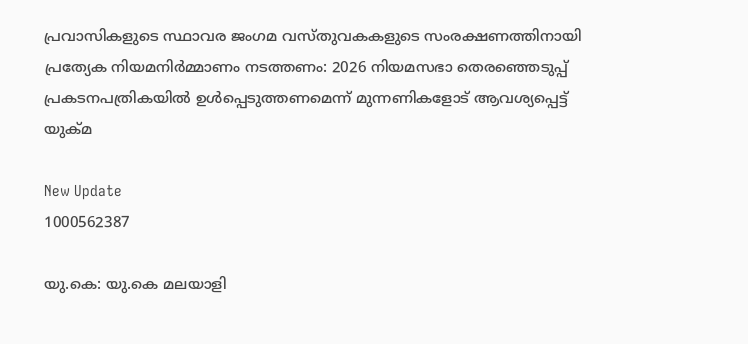പ്രവാസികളുടെ സ്ഥാവര ജംഗമ വസ്തുവകകളുടെ സംരക്ഷണത്തിനായി പ്രത്യേക നിയമനിര്‍മ്മാണം നടത്തണം: 2026 നിയമസഭാ തെരഞ്ഞെടുപ്പ് പ്രകടനപത്രികയില്‍ ഉള്‍പ്പെടുത്തണമെന്ന് മുന്നണികളോട് ആവശ്യപ്പെട്ട് യുക്‌മ

New Update
1000562387

യു.കെ: യു.കെ മലയാളി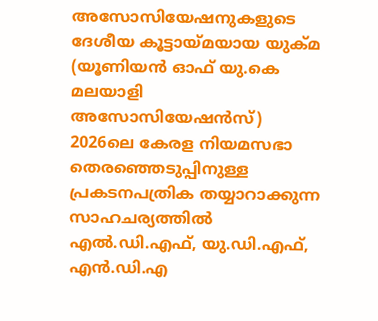അസോസിയേഷനുകളുടെ ദേശീയ കൂട്ടായ്മയായ യുക്‌മ (യൂണിയന്‍ ഓഫ് യു.കെ  മലയാളി അസോസിയേഷന്‍സ്) 2026ലെ കേരള നിയമസഭാ തെരഞ്ഞെടുപ്പിനുള്ള പ്രകടനപത്രിക തയ്യാറാക്കുന്ന സാഹചര്യത്തില്‍ എല്‍.ഡി.എഫ്, യു.ഡി.എഫ്, എന്‍.ഡി.എ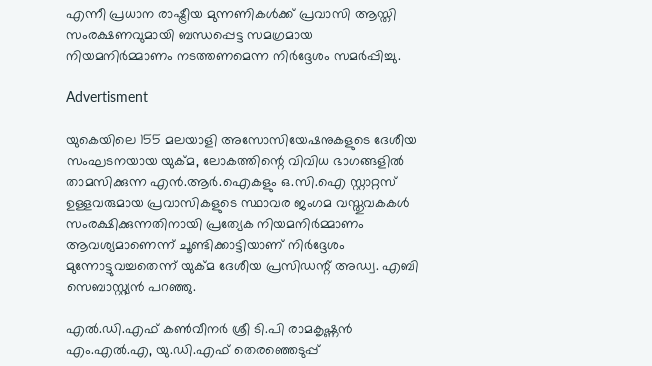എന്നീ പ്രധാന രാഷ്ട്രീയ മുന്നണികള്‍ക്ക് പ്രവാസി ആസ്തി സംരക്ഷണവുമായി ബന്ധപ്പെട്ട സമഗ്രമായ നിയമനിര്‍മ്മാണം നടത്തണമെന്ന നിര്‍ദ്ദേശം സമര്‍പ്പിച്ചു.

Advertisment

യുകെയിലെ 155 മലയാളി അസോസിയേഷനുകളുടെ ദേശീയ സംഘടനയായ യുക്‌മ, ലോകത്തിന്റെ വിവിധ ഭാഗങ്ങളില്‍ താമസിക്കുന്ന എന്‍.ആര്‍.ഐകളും ഒ.സി.ഐ സ്റ്റാറ്റസ് ഉള്ളവരുമായ പ്രവാസികളുടെ സ്ഥാവര ജംഗമ വസ്തുവകകള്‍ സംരക്ഷിക്കുന്നതിനായി പ്രത്യേക നിയമനിര്‍മ്മാണം ആവശ്യമാണെന്ന് ചൂണ്ടിക്കാട്ടിയാണ് നിര്‍ദ്ദേശം മുന്നോട്ടുവച്ചതെന്ന് യുക്മ ദേശീയ പ്രസിഡന്റ് അഡ്വ. എബി സെബാസ്റ്റ്യന്‍ പറഞ്ഞു.

എല്‍.ഡി.എഫ് കണ്‍വീനര്‍ ശ്രീ ടി.പി രാമകൃഷ്ണന്‍ എം.എല്‍.എ, യു.ഡി.എഫ് തെരഞ്ഞെടുപ്പ്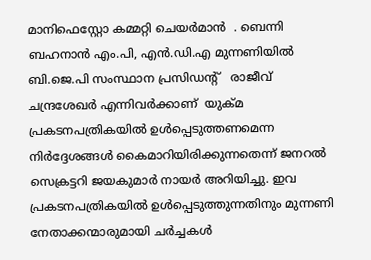മാനിഫെസ്റ്റോ കമ്മറ്റി ചെയര്‍മാന്‍  . ബെന്നി ബഹനാന്‍ എം.പി, എന്‍.ഡി.എ മുന്നണിയില്‍ ബി.ജെ.പി സംസ്ഥാന പ്രസിഡന്റ്   രാജീവ് ചന്ദ്രശേഖര്‍ എന്നിവര്‍ക്കാണ്  യുക്മ പ്രകടനപത്രികയില്‍ ഉള്‍പ്പെടുത്തണമെന്ന നിര്‍ദ്ദേശങ്ങള്‍ കൈമാറിയിരിക്കുന്നതെന്ന് ജനറല്‍ സെക്രട്ടറി ജയകുമാര്‍ നായര്‍ അറിയിച്ചു. ഇവ പ്രകടനപത്രികയില്‍ ഉള്‍പ്പെടുത്തുന്നതിനും മുന്നണി നേതാക്കന്മാരുമായി ചര്‍ച്ചകള്‍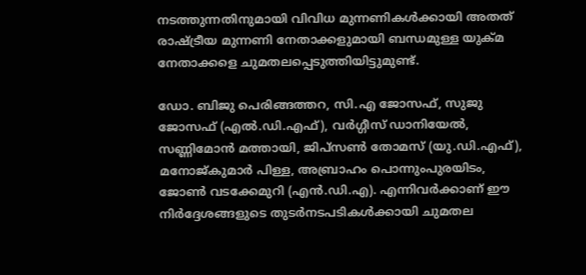നടത്തുന്നതിനുമായി വിവിധ മുന്നണികള്‍ക്കായി അതത് രാഷ്ട്രീയ മുന്നണി നേതാക്കളുമായി ബന്ധമുള്ള യുക്മ നേതാക്കളെ ചുമതലപ്പെടുത്തിയിട്ടുമുണ്ട്.

ഡോ. ബിജു പെരിങ്ങത്തറ, സി.എ ജോസഫ്, സുജു ജോസഫ് (എല്‍.ഡി.എഫ്), വര്‍ഗ്ഗീസ് ഡാനിയേല്‍, സണ്ണിമോന്‍ മത്തായി, ജിപ്സണ്‍ തോമസ് (യു.ഡി.എഫ്), മനോജ്കുമാര്‍ പിള്ള, അബ്രാഹം പൊന്നുംപുരയിടം, ജോണ്‍ വടക്കേമുറി (എന്‍.ഡി.എ). എന്നിവര്‍ക്കാണ് ഈ നിര്‍ദ്ദേശങ്ങളുടെ തുടര്‍നടപടികള്‍ക്കായി ചുമതല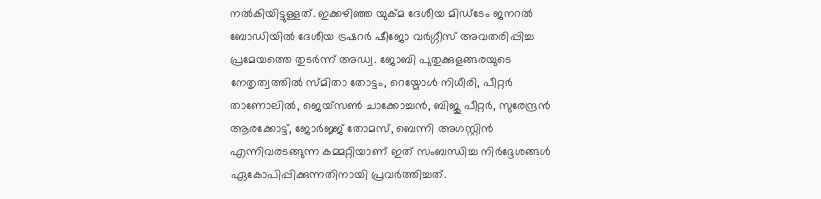നല്‍കിയിട്ടുള്ളത്. ഇക്കഴിഞ്ഞ യുക്മ ദേശീയ മിഡ്ടേം ജനറല്‍ ബോഡിയില്‍ ദേശീയ ട്രഷറര്‍ ഷീജോ വര്‍ഗ്ഗീസ് അവതരിപ്പിച്ച പ്രമേയത്തെ തുടര്‍ന്ന് അഡ്വ. ജോബി പുതുക്കുളങ്ങരയുടെ നേതൃത്വത്തില്‍ സ്മിതാ തോട്ടം, റെയ്മോള്‍ നിധീരി, പീറ്റര്‍ താണോലില്‍, ജെയ്സണ്‍ ചാക്കോച്ചന്‍, ബിജു പീറ്റര്‍, സുരേന്ദ്രന്‍ ആരക്കോട്ട്, ജോര്‍ജ്ജ് തോമസ്, ബെന്നി അഗസ്റ്റിന്‍ എന്നിവരടങ്ങുന്ന കമ്മറ്റിയാണ് ഇത് സംബന്ധിച്ച നിര്‍ദ്ദേശങ്ങള്‍ ഏകോപിപ്പിക്കുന്നതിനായി പ്രവര്‍ത്തിച്ചത്.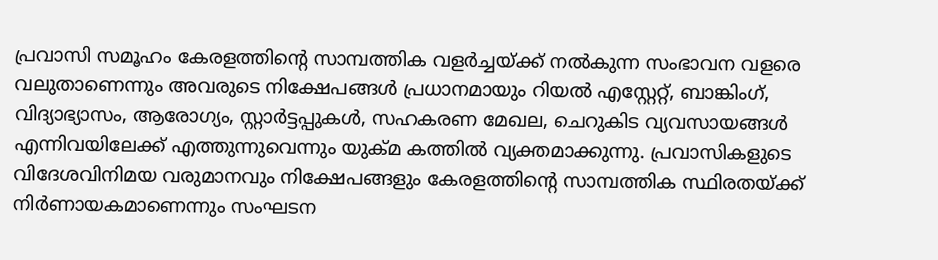പ്രവാസി സമൂഹം കേരളത്തിന്റെ സാമ്പത്തിക വളര്‍ച്ചയ്ക്ക് നല്‍കുന്ന സംഭാവന വളരെ വലുതാണെന്നും അവരുടെ നിക്ഷേപങ്ങള്‍ പ്രധാനമായും റിയല്‍ എസ്റ്റേറ്റ്, ബാങ്കിംഗ്, വിദ്യാഭ്യാസം, ആരോഗ്യം, സ്റ്റാര്‍ട്ടപ്പുകള്‍, സഹകരണ മേഖല, ചെറുകിട വ്യവസായങ്ങള്‍ എന്നിവയിലേക്ക് എത്തുന്നുവെന്നും യുക്‌മ കത്തില്‍ വ്യക്തമാക്കുന്നു. പ്രവാസികളുടെ വിദേശവിനിമയ വരുമാനവും നിക്ഷേപങ്ങളും കേരളത്തിന്റെ സാമ്പത്തിക സ്ഥിരതയ്ക്ക് നിര്‍ണായകമാണെന്നും സംഘടന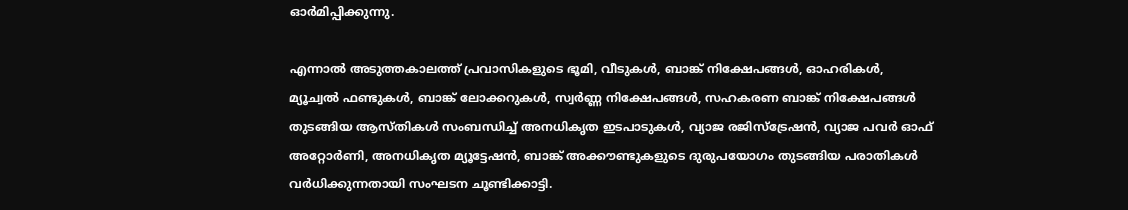ഓര്‍മിപ്പിക്കുന്നു.

എന്നാല്‍ അടുത്തകാലത്ത് പ്രവാസികളുടെ ഭൂമി, വീടുകള്‍, ബാങ്ക് നിക്ഷേപങ്ങള്‍, ഓഹരികള്‍, മ്യൂച്വല്‍ ഫണ്ടുകള്‍, ബാങ്ക് ലോക്കറുകള്‍, സ്വര്‍ണ്ണ നിക്ഷേപങ്ങള്‍, സഹകരണ ബാങ്ക് നിക്ഷേപങ്ങള്‍ തുടങ്ങിയ ആസ്തികള്‍ സംബന്ധിച്ച് അനധികൃത ഇടപാടുകള്‍, വ്യാജ രജിസ്ട്രേഷന്‍, വ്യാജ പവര്‍ ഓഫ് അറ്റോര്‍ണി, അനധികൃത മ്യൂട്ടേഷന്‍, ബാങ്ക് അക്കൗണ്ടുകളുടെ ദുരുപയോഗം തുടങ്ങിയ പരാതികള്‍ വര്‍ധിക്കുന്നതായി സംഘടന ചൂണ്ടിക്കാട്ടി.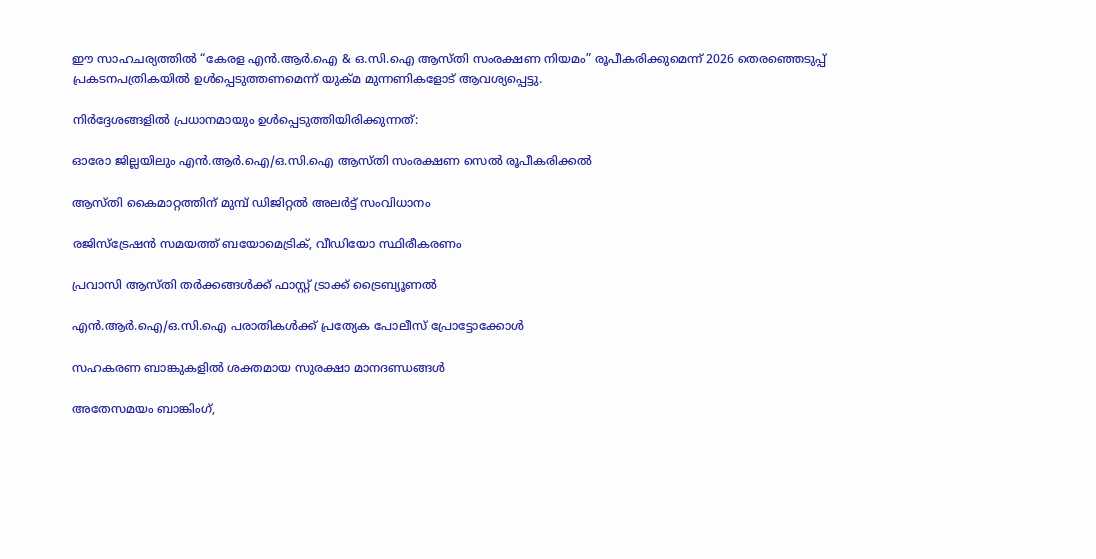ഈ സാഹചര്യത്തില്‍ “കേരള എന്‍.ആര്‍.ഐ & ഒ.സി.ഐ ആസ്തി സംരക്ഷണ നിയമം” രൂപീകരിക്കുമെന്ന് 2026 തെരഞ്ഞെടുപ്പ് പ്രകടനപത്രികയില്‍ ഉള്‍പ്പെടുത്തണമെന്ന് യുക്‌മ മുന്നണികളോട് ആവശ്യപ്പെട്ടു.

നിര്‍ദ്ദേശങ്ങളില്‍ പ്രധാനമായും ഉള്‍പ്പെടുത്തിയിരിക്കുന്നത്:

ഓരോ ജില്ലയിലും എന്‍.ആര്‍.ഐ/ഒ.സി.ഐ ആസ്തി സംരക്ഷണ സെല്‍ രൂപീകരിക്കല്‍

ആസ്തി കൈമാറ്റത്തിന് മുമ്പ് ഡിജിറ്റല്‍ അലര്‍ട്ട് സംവിധാനം

രജിസ്ട്രേഷന്‍ സമയത്ത് ബയോമെട്രിക്, വീഡിയോ സ്ഥിരീകരണം

പ്രവാസി ആസ്തി തര്‍ക്കങ്ങള്‍ക്ക് ഫാസ്റ്റ് ട്രാക്ക് ട്രൈബ്യൂണല്‍

എന്‍.ആര്‍.ഐ/ഒ.സി.ഐ പരാതികള്‍ക്ക് പ്രത്യേക പോലീസ് പ്രോട്ടോക്കോള്‍

സഹകരണ ബാങ്കുകളില്‍ ശക്തമായ സുരക്ഷാ മാനദണ്ഡങ്ങള്‍

അതേസമയം ബാങ്കിംഗ്,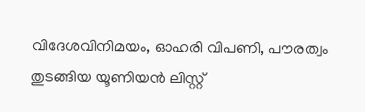വിദേശവിനിമയം, ഓഹരി വിപണി, പൗരത്വം തുടങ്ങിയ യൂണിയന്‍ ലിസ്റ്റ്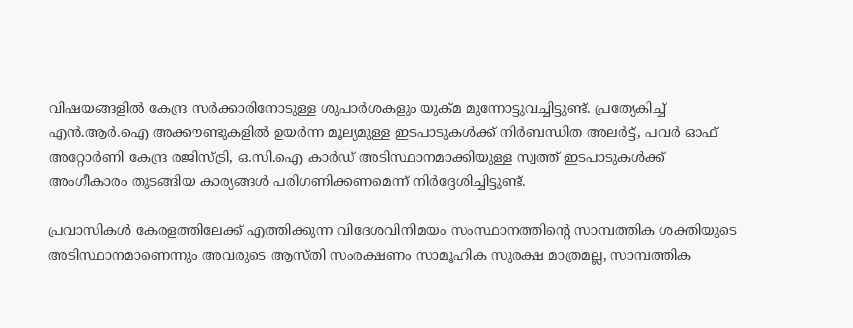വിഷയങ്ങളില്‍ കേന്ദ്ര സര്‍ക്കാരിനോടുള്ള ശുപാര്‍ശകളും യുക്‌മ മുന്നോട്ടുവച്ചിട്ടുണ്ട്. പ്രത്യേകിച്ച് എന്‍.ആര്‍.ഐ അക്കൗണ്ടുകളില്‍ ഉയര്‍ന്ന മൂല്യമുള്ള ഇടപാടുകള്‍ക്ക് നിര്‍ബന്ധിത അലര്‍ട്ട്, പവര്‍ ഓഫ് അറ്റോര്‍ണി കേന്ദ്ര രജിസ്ട്രി, ഒ.സി.ഐ കാര്‍ഡ് അടിസ്ഥാനമാക്കിയുള്ള സ്വത്ത് ഇടപാടുകള്‍ക്ക് അംഗീകാരം തുടങ്ങിയ കാര്യങ്ങള്‍ പരിഗണിക്കണമെന്ന് നിര്‍ദ്ദേശിച്ചിട്ടുണ്ട്.

പ്രവാസികള്‍ കേരളത്തിലേക്ക് എത്തിക്കുന്ന വിദേശവിനിമയം സംസ്ഥാനത്തിന്റെ സാമ്പത്തിക ശക്തിയുടെ അടിസ്ഥാനമാണെന്നും അവരുടെ ആസ്തി സംരക്ഷണം സാമൂഹിക സുരക്ഷ മാത്രമല്ല, സാമ്പത്തിക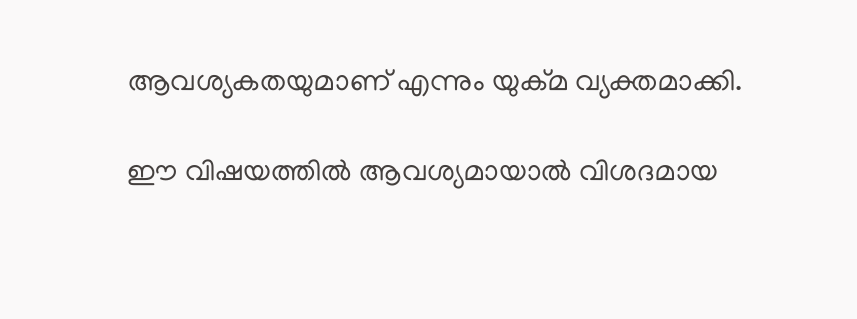ആവശ്യകതയുമാണ് എന്നും യുക്‌മ വ്യക്തമാക്കി.

ഈ വിഷയത്തില്‍ ആവശ്യമായാല്‍ വിശദമായ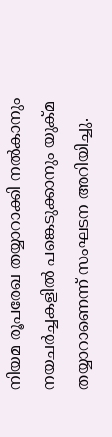നിയമ രൂപരേഖ തയ്യാറാക്കി നല്‍കാനും നയചര്‍ച്ചകളില്‍ പങ്കെടുക്കാനും യുക്‌മ തയ്യാറാണെന്ന് സംഘടന അറിയിച്ചു.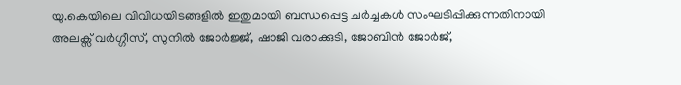യു.കെയിലെ വിവിധയിടങ്ങളില്‍ ഇതുമായി ബന്ധപ്പെട്ട ചര്‍ച്ചകള്‍ സംഘടിപ്പിക്കുന്നതിനായി അലക്സ് വര്‍ഗ്ഗീസ്, സുനില്‍ ജോര്‍ജ്ജ്, ഷാജി വരാക്കുടി, ജോബിന്‍ ജോര്‍ജ്,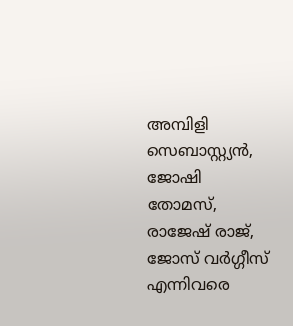അമ്പിളി സെബാസ്റ്റ്യന്‍, ജോഷി തോമസ്, രാജേഷ് രാജ്, ജോസ് വര്‍ഗ്ഗീസ് എന്നിവരെ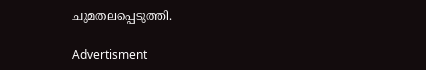ചുമതലപ്പെടുത്തി.

Advertisment